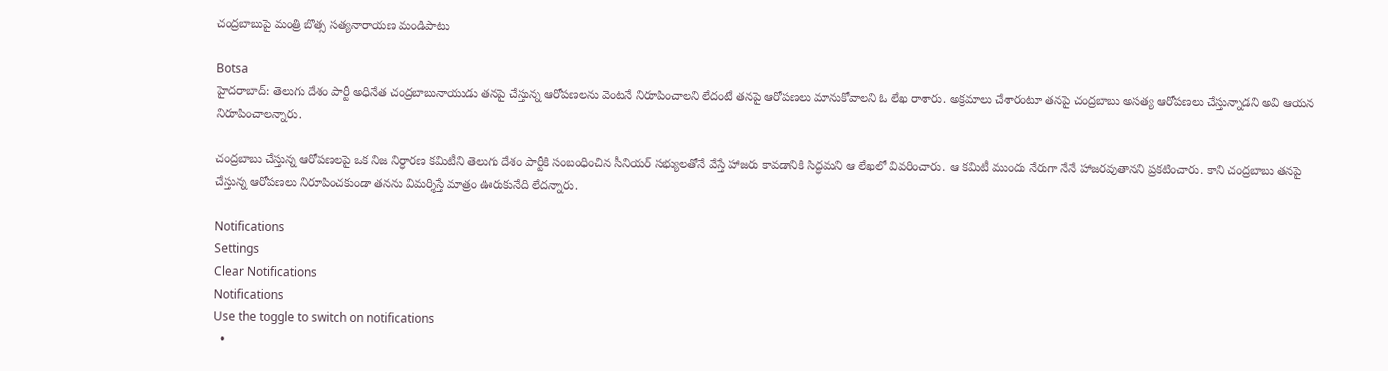చంద్రబాబుపై మంత్రి బొత్స సత్యనారాయణ మండిపాటు

Botsa
హైదరాబాద్: తెలుగు దేశం పార్టీ అధినేత చంద్రబాబునాయుడు తనపై చేస్తున్న ఆరోపణలను వెంటనే నిరూపించాలని లేదంటే తనపై ఆరోపణలు మానుకోవాలని ఓ లేఖ రాశారు. అక్రమాలు చేశారంటూ తనపై చంద్రబాబు అసత్య ఆరోపణలు చేస్తున్నాడని అవి ఆయన నిరూపించాలన్నారు.

చంద్రబాబు చేస్తున్న ఆరోపణలపై ఒక నిజ నిర్ధారణ కమిటీని తెలుగు దేశం పార్టీకి సంబంధించిన సీనియర్ సభ్యులతోనే వేస్తే హాజరు కావడానికి సిద్ధమని ఆ లేఖలో వివరించారు. ఆ కమిటీ ముందు నేరుగా నేనే హాజరవుతానని ప్రకటించారు. కాని చంద్రబాబు తనపై చేస్తున్న ఆరోపణలు నిరూపించకుండా తనను విమర్శిస్తే మాత్రం ఊరుకునేది లేదన్నారు.

Notifications
Settings
Clear Notifications
Notifications
Use the toggle to switch on notifications
  •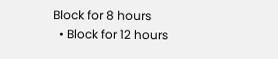Block for 8 hours
  • Block for 12 hours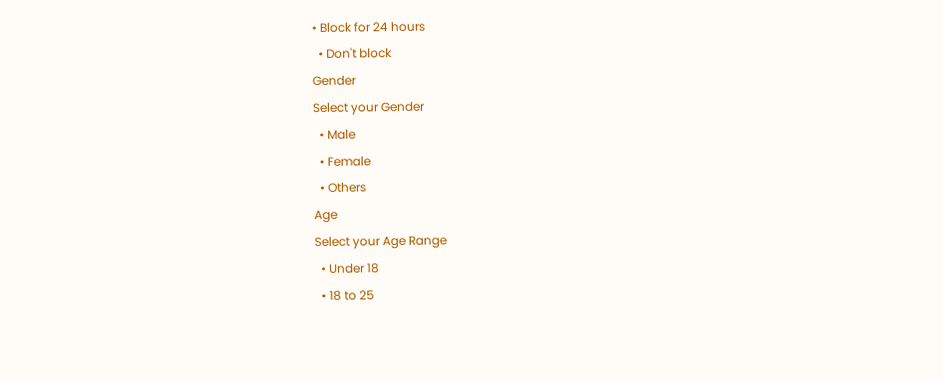• Block for 24 hours
  • Don't block
Gender
Select your Gender
  • Male
  • Female
  • Others
Age
Select your Age Range
  • Under 18
  • 18 to 25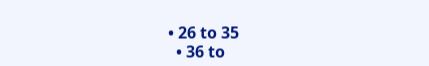• 26 to 35
  • 36 to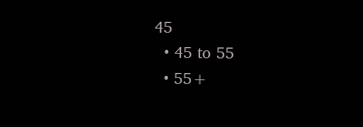45
  • 45 to 55
  • 55+